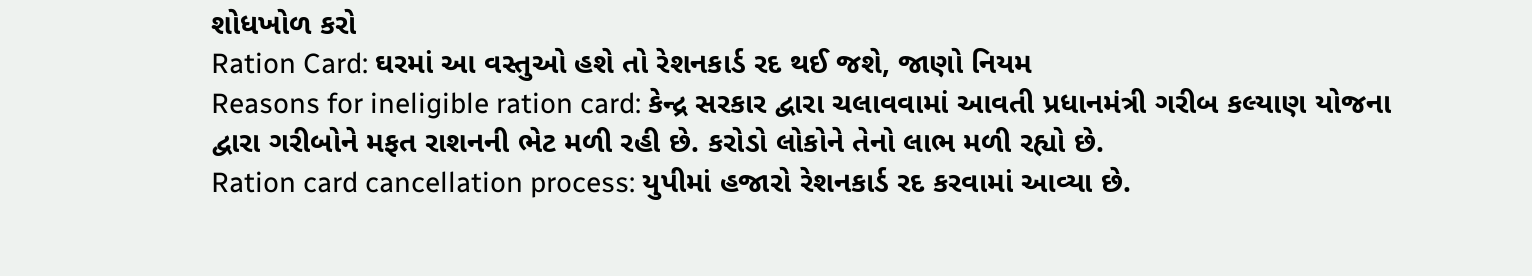શોધખોળ કરો
Ration Card: ઘરમાં આ વસ્તુઓ હશે તો રેશનકાર્ડ રદ થઈ જશે, જાણો નિયમ
Reasons for ineligible ration card: કેન્દ્ર સરકાર દ્વારા ચલાવવામાં આવતી પ્રધાનમંત્રી ગરીબ કલ્યાણ યોજના દ્વારા ગરીબોને મફત રાશનની ભેટ મળી રહી છે. કરોડો લોકોને તેનો લાભ મળી રહ્યો છે.
Ration card cancellation process: યુપીમાં હજારો રેશનકાર્ડ રદ કરવામાં આવ્યા છે.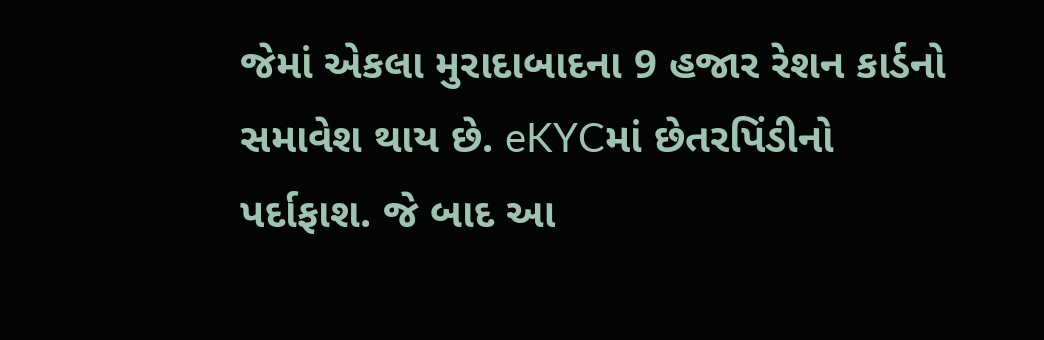જેમાં એકલા મુરાદાબાદના 9 હજાર રેશન કાર્ડનો સમાવેશ થાય છે. eKYCમાં છેતરપિંડીનો પર્દાફાશ. જે બાદ આ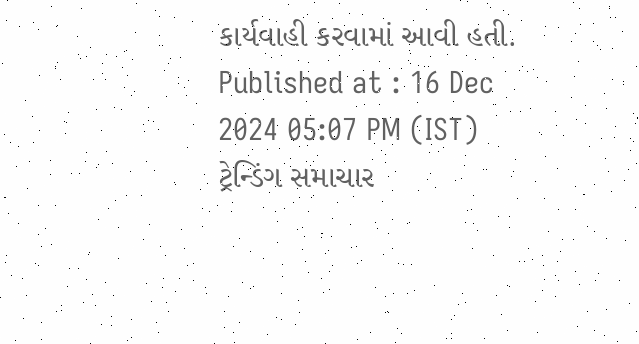કાર્યવાહી કરવામાં આવી હતી.
Published at : 16 Dec 2024 05:07 PM (IST)
ટ્રેન્ડિંગ સમાચાર